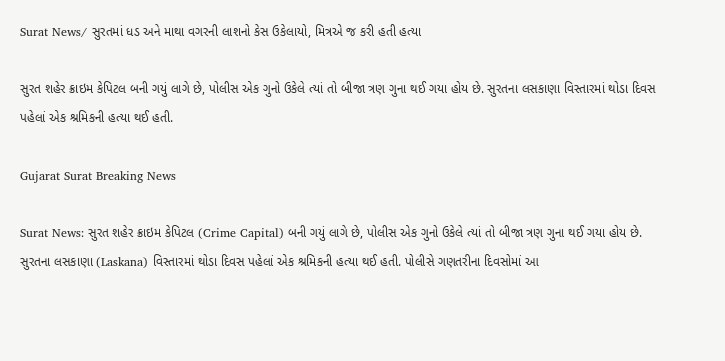Surat News/ સુરતમાં ધડ અને માથા વગરની લાશનો કેસ ઉકેલાયો, મિત્રએ જ કરી હતી હત્યા

સુરત શહેર ક્રાઇમ કેપિટલ બની ગયું લાગે છે, પોલીસ એક ગુનો ઉકેલે ત્યાં તો બીજા ત્રણ ગુના થઈ ગયા હોય છે. સુરતના લસકાણા વિસ્તારમાં થોડા દિવસ પહેલાં એક શ્રમિકની હત્યા થઈ હતી.

Gujarat Surat Breaking News

Surat News: સુરત શહેર ક્રાઇમ કેપિટલ (Crime Capital) બની ગયું લાગે છે, પોલીસ એક ગુનો ઉકેલે ત્યાં તો બીજા ત્રણ ગુના થઈ ગયા હોય છે. સુરતના લસકાણા (Laskana) વિસ્તારમાં થોડા દિવસ પહેલાં એક શ્રમિકની હત્યા થઈ હતી. પોલીસે ગણતરીના દિવસોમાં આ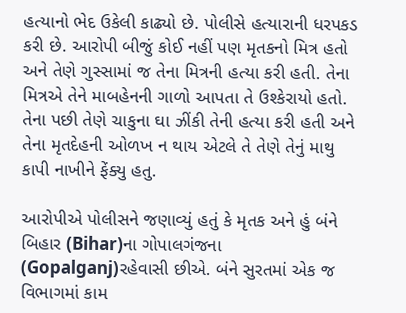હત્યાનો ભેદ ઉકેલી કાઢ્યો છે. પોલીસે હત્યારાની ધરપકડ કરી છે. આરોપી બીજું કોઈ નહીં પણ મૃતકનો મિત્ર હતો અને તેણે ગુસ્સામાં જ તેના મિત્રની હત્યા કરી હતી. તેના મિત્રએ તેને માબહેનની ગાળો આપતા તે ઉશ્કેરાયો હતો. તેના પછી તેણે ચાકુના ઘા ઝીંકી તેની હત્યા કરી હતી અને તેના મૃતદેહની ઓળખ ન થાય એટલે તે તેણે તેનું માથુ કાપી નાખીને ફેંક્યુ હતુ.

આરોપીએ પોલીસને જણાવ્યું હતું કે મૃતક અને હું બંને બિહાર (Bihar)ના ગોપાલગંજના (Gopalganj)રહેવાસી છીએ. બંને સુરતમાં એક જ વિભાગમાં કામ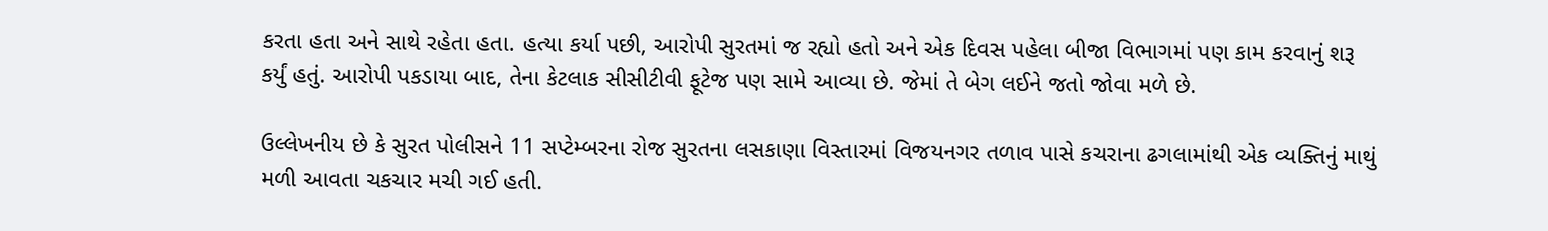કરતા હતા અને સાથે રહેતા હતા. હત્યા કર્યા પછી, આરોપી સુરતમાં જ રહ્યો હતો અને એક દિવસ પહેલા બીજા વિભાગમાં પણ કામ કરવાનું શરૂ કર્યું હતું. આરોપી પકડાયા બાદ, તેના કેટલાક સીસીટીવી ફૂટેજ પણ સામે આવ્યા છે. જેમાં તે બેગ લઈને જતો જોવા મળે છે.

ઉલ્લેખનીય છે કે સુરત પોલીસને 11 સપ્ટેમ્બરના રોજ સુરતના લસકાણા વિસ્તારમાં વિજયનગર તળાવ પાસે કચરાના ઢગલામાંથી એક વ્યક્તિનું માથું મળી આવતા ચકચાર મચી ગઈ હતી.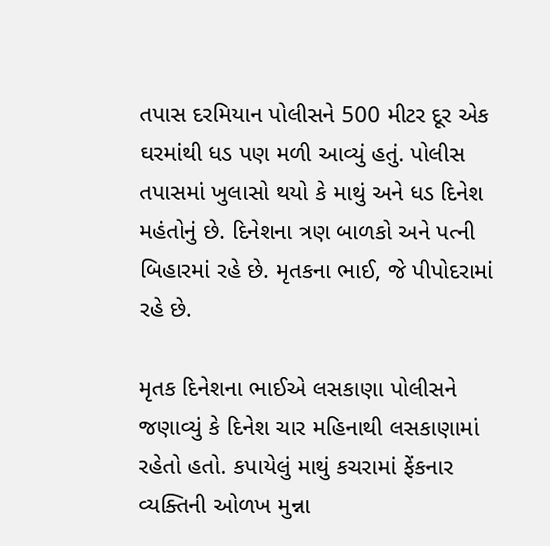તપાસ દરમિયાન પોલીસને 500 મીટર દૂર એક ઘરમાંથી ધડ પણ મળી આવ્યું હતું. પોલીસ તપાસમાં ખુલાસો થયો કે માથું અને ધડ દિનેશ મહંતોનું છે. દિનેશના ત્રણ બાળકો અને પત્ની બિહારમાં રહે છે. મૃતકના ભાઈ, જે પીપોદરામાં રહે છે.

મૃતક દિનેશના ભાઈએ લસકાણા પોલીસને જણાવ્યું કે દિનેશ ચાર મહિનાથી લસકાણામાં રહેતો હતો. કપાયેલું માથું કચરામાં ફેંકનાર વ્યક્તિની ઓળખ મુન્ના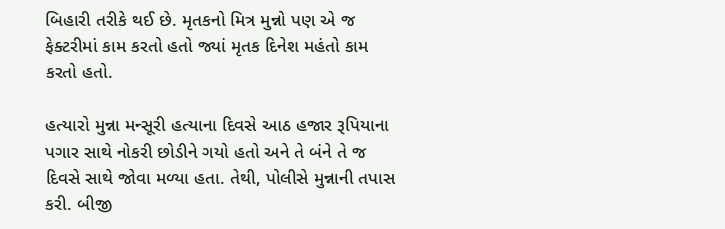બિહારી તરીકે થઈ છે. મૃતકનો મિત્ર મુન્નો પણ એ જ ફેક્ટરીમાં કામ કરતો હતો જ્યાં મૃતક દિનેશ મહંતો કામ કરતો હતો.

હત્યારો મુન્ના મન્સૂરી હત્યાના દિવસે આઠ હજાર રૂપિયાના પગાર સાથે નોકરી છોડીને ગયો હતો અને તે બંને તે જ દિવસે સાથે જોવા મળ્યા હતા. તેથી, પોલીસે મુન્નાની તપાસ કરી. બીજી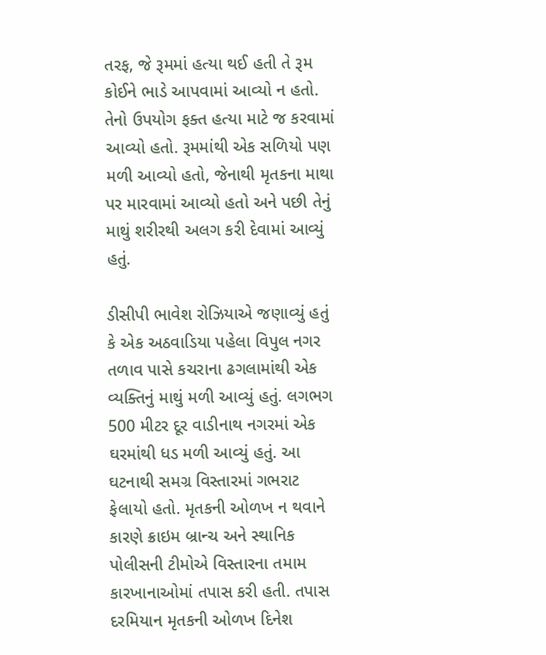તરફ, જે રૂમમાં હત્યા થઈ હતી તે રૂમ કોઈને ભાડે આપવામાં આવ્યો ન હતો. તેનો ઉપયોગ ફક્ત હત્યા માટે જ કરવામાં આવ્યો હતો. રૂમમાંથી એક સળિયો પણ મળી આવ્યો હતો, જેનાથી મૃતકના માથા પર મારવામાં આવ્યો હતો અને પછી તેનું માથું શરીરથી અલગ કરી દેવામાં આવ્યું હતું.

ડીસીપી ભાવેશ રોઝિયાએ જણાવ્યું હતું કે એક અઠવાડિયા પહેલા વિપુલ નગર તળાવ પાસે કચરાના ઢગલામાંથી એક વ્યક્તિનું માથું મળી આવ્યું હતું. લગભગ 500 મીટર દૂર વાડીનાથ નગરમાં એક ઘરમાંથી ધડ મળી આવ્યું હતું. આ ઘટનાથી સમગ્ર વિસ્તારમાં ગભરાટ ફેલાયો હતો. મૃતકની ઓળખ ન થવાને કારણે ક્રાઇમ બ્રાન્ચ અને સ્થાનિક પોલીસની ટીમોએ વિસ્તારના તમામ કારખાનાઓમાં તપાસ કરી હતી. તપાસ દરમિયાન મૃતકની ઓળખ દિનેશ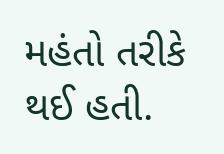મહંતો તરીકે થઈ હતી.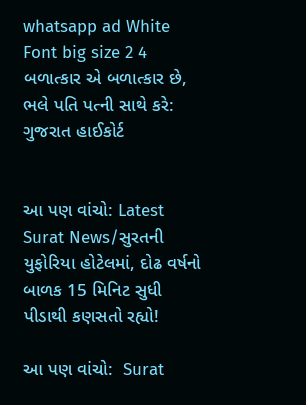whatsapp ad White Font big size 2 4 બળાત્કાર એ બળાત્કાર છે, ભલે પતિ પત્ની સાથે કરે: ગુજરાત હાઈકોર્ટ


આ પણ વાંચો: Latest Surat News/સુરતની યુફોરિયા હોટેલમાં, દોઢ વર્ષનો બાળક 15 મિનિટ સુધી પીડાથી કણસતો રહ્યો!

આ પણ વાંચો:  Surat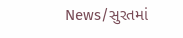News/સુરતમાં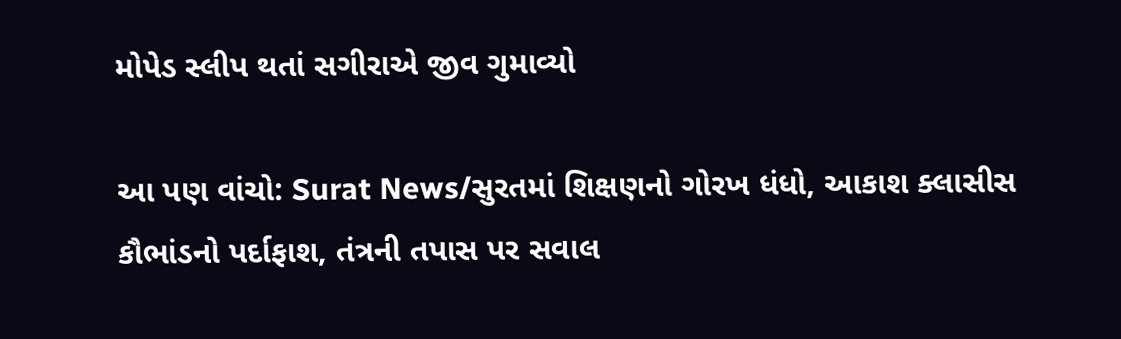મોપેડ સ્લીપ થતાં સગીરાએ જીવ ગુમાવ્યો

આ પણ વાંચો: Surat News/સુરતમાં શિક્ષણનો ગોરખ ધંધો, આકાશ ક્લાસીસ કૌભાંડનો પર્દાફાશ, તંત્રની તપાસ પર સવાલ